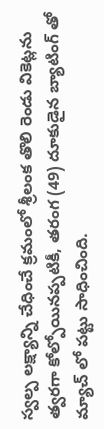స్వల్ప లక్ష్యాన్ని చేధించే క్రమంలో శ్రీలంక తొలి రెండు వికెట్లను త్వరగా కోల్పోయినప్పటికీ, తరంగ (49) దూకుడైన బ్యాటింగ్ తో మ్యాచ్ లో పట్టు సాధించింది.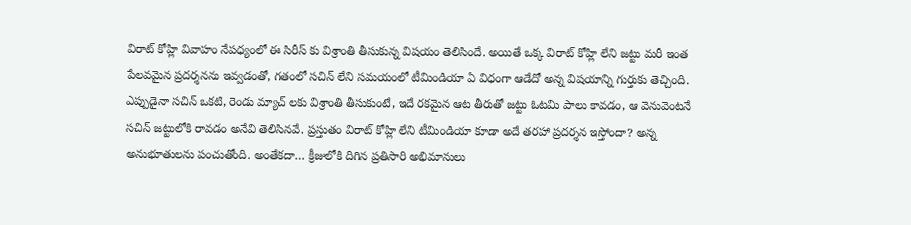విరాట్ కోహ్లి వివాహం నేపధ్యంలో ఈ సిరీస్ కు విశ్రాంతి తీసుకున్న విషయం తెలిసిందే. అయితే ఒక్క విరాట్ కోహ్లి లేని జట్టు మరీ ఇంత పేలవమైన ప్రదర్శనను ఇవ్వడంతో, గతంలో సచిన్ లేని సమయంలో టీమిండియా ఏ విధంగా ఆడేదో అన్న విషయాన్ని గుర్తుకు తెచ్చింది.
ఎప్పుడైనా సచిన్ ఒకటి, రెండు మ్యాచ్ లకు విశ్రాంతి తీసుకుంటే, ఇదే రకమైన ఆట తీరుతో జట్టు ఓటమి పాలు కావడం, ఆ వెనువెంటనే సచిన్ జట్టులోకి రావడం అనేవి తెలిసినవే. ప్రస్తుతం విరాట్ కోహ్లి లేని టీమిండియా కూడా అదే తరహా ప్రదర్శన ఇస్తోందా? అన్న అనుభూతులను పంచుతోంది. అంతేకదా… క్రీజులోకి దిగిన ప్రతిసారి అభిమానులు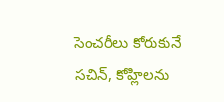సెంచరీలు కోరుకునే సచిన్, కోహ్లిలను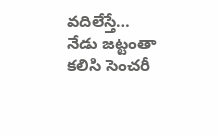వదిలేస్తే… నేడు జట్టంతా కలిసి సెంచరీ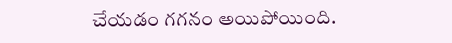చేయడం గగనం అయిపోయింది.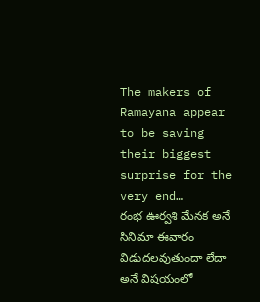The makers of Ramayana appear to be saving their biggest surprise for the very end…
రంభ ఊర్వశి మేనక అనే సినిమా ఈవారం విడుదలవుతుందా లేదా అనే విషయంలో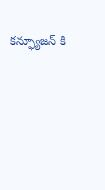కన్ఫ్యూజన్ కి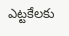ఎట్టకేలకు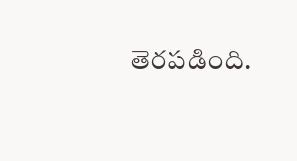తెరపడింది.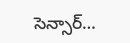సెన్సార్…